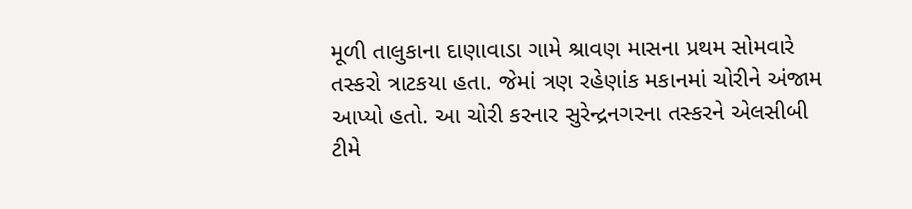મૂળી તાલુકાના દાણાવાડા ગામે શ્રાવણ માસના પ્રથમ સોમવારે તસ્કરો ત્રાટકયા હતા. જેમાં ત્રણ રહેણાંક મકાનમાં ચોરીને અંજામ આપ્યો હતો. આ ચોરી કરનાર સુરેન્દ્રનગરના તસ્કરને એલસીબી ટીમે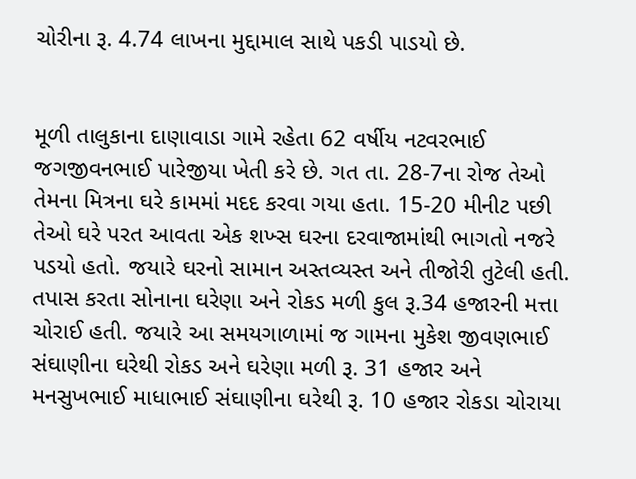ચોરીના રૂ. 4.74 લાખના મુદ્દામાલ સાથે પકડી પાડયો છે.


મૂળી તાલુકાના દાણાવાડા ગામે રહેતા 62 વર્ષીય નટવરભાઈ જગજીવનભાઈ પારેજીયા ખેતી કરે છે. ગત તા. 28-7ના રોજ તેઓ તેમના મિત્રના ઘરે કામમાં મદદ કરવા ગયા હતા. 15-20 મીનીટ પછી તેઓ ઘરે પરત આવતા એક શખ્સ ઘરના દરવાજામાંથી ભાગતો નજરે પડયો હતો. જયારે ઘરનો સામાન અસ્તવ્યસ્ત અને તીજોરી તુટેલી હતી. તપાસ કરતા સોનાના ઘરેણા અને રોકડ મળી કુલ રૂ.34 હજારની મત્તા ચોરાઈ હતી. જયારે આ સમયગાળામાં જ ગામના મુકેશ જીવણભાઈ સંઘાણીના ઘરેથી રોકડ અને ઘરેણા મળી રૂ. 31 હજાર અને મનસુખભાઈ માધાભાઈ સંઘાણીના ઘરેથી રૂ. 10 હજાર રોકડા ચોરાયા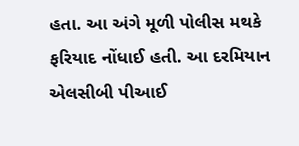હતા. આ અંગે મૂળી પોલીસ મથકે ફરિયાદ નોંધાઈ હતી. આ દરમિયાન એલસીબી પીઆઈ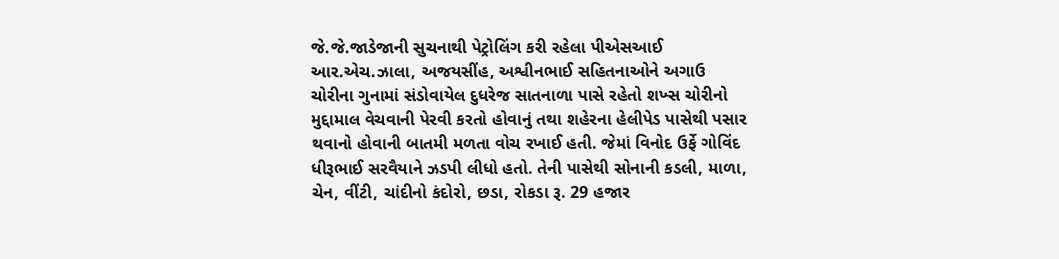જે.જે.જાડેજાની સુચનાથી પેટ્રોલિંગ કરી રહેલા પીએસઆઈ આર.એચ.ઝાલા, અજયસીંહ, અશ્વીનભાઈ સહિતનાઓને અગાઉ ચોરીના ગુનામાં સંડોવાયેલ દુધરેજ સાતનાળા પાસે રહેતો શખ્સ ચોરીનો મુદ્દામાલ વેચવાની પેરવી કરતો હોવાનું તથા શહેરના હેલીપેડ પાસેથી પસાર થવાનો હોવાની બાતમી મળતા વોચ રખાઈ હતી. જેમાં વિનોદ ઉર્ફે ગોવિંદ ધીરૂભાઈ સરવૈયાને ઝડપી લીધો હતો. તેની પાસેથી સોનાની કડલી, માળા, ચેન, વીંટી, ચાંદીનો કંદોરો, છડા, રોકડા રૂ. 29 હજાર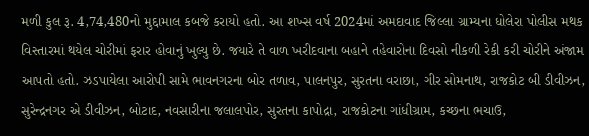મળી કુલ રૂ. 4,74,480નો મુદ્દામાલ કબજે કરાયો હતો. આ શખ્સ વર્ષ 2024માં અમદાવાદ જિલ્લા ગ્રામ્યના ધોલેરા પોલીસ મથક વિસ્તારમાં થયેલ ચોરીમાં ફરાર હોવાનું ખુલ્યુ છે. જયારે તે વાળ ખરીદવાના બહાને તહેવારોના દિવસો નીકળી રેકી કરી ચોરીને અંજામ આપતો હતો. ઝડપાયેલા આરોપી સામે ભાવનગરના બોર તળાવ, પાલનપુર, સુરતના વરાછા, ગીર સોમનાથ, રાજકોટ બી ડીવીઝન, સુરેન્દ્રનગર એ ડીવીઝન, બોટાદ, નવસારીના જલાલપોર, સુરતના કાપોદ્રા, રાજકોટના ગાંધીગ્રામ, કચ્છના ભચાઉ,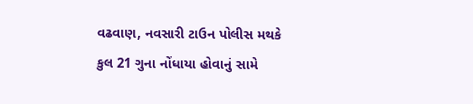વઢવાણ, નવસારી ટાઉન પોલીસ મથકે કુલ 21 ગુના નોંધાયા હોવાનું સામે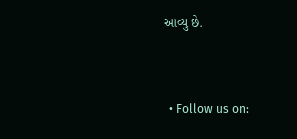આવ્યુ છે.


  • Follow us on: